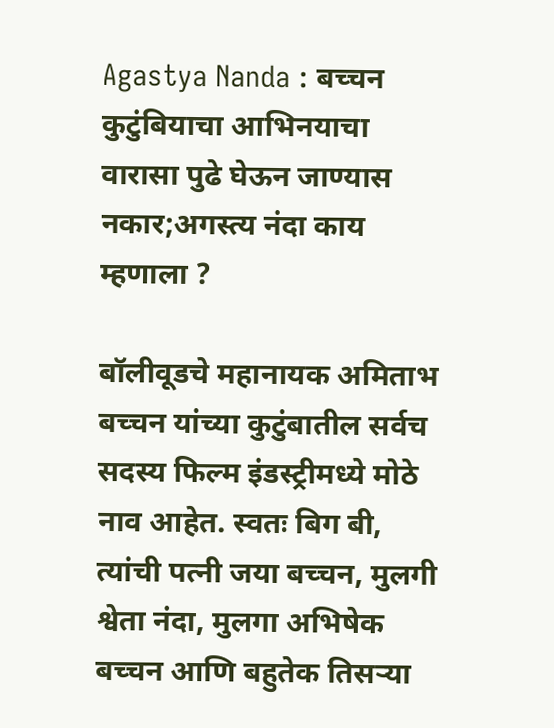Agastya Nanda : बच्चन कुटुंबियाचा आभिनयाचा वारासा पुढे घेऊन जाण्यास नकार;अगस्त्य नंदा काय म्हणाला ?

बॉलीवूडचे महानायक अमिताभ बच्चन यांच्या कुटुंबातील सर्वच सदस्य फिल्म इंडस्ट्रीमध्ये मोठे नाव आहेत. स्वतः बिग बी, त्यांची पत्नी जया बच्चन, मुलगी श्वेता नंदा, मुलगा अभिषेक बच्चन आणि बहुतेक तिसऱ्या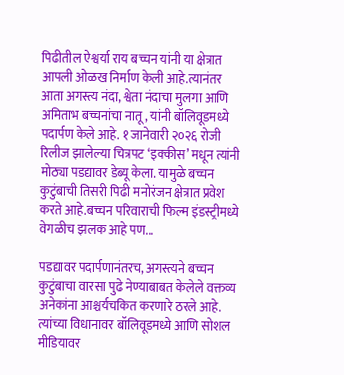पिढीतील ऐश्वर्या राय बच्चन यांनी या क्षेत्रात आपली ओळख निर्माण केली आहे.त्यानंतर आता अगस्त्य नंदा, श्वेता नंदाचा मुलगा आणि अमिताभ बच्चनांचा नातू, यांनी बॉलिवूडमध्ये पदार्पण केले आहे. १ जानेवारी २०२६ रोजी रिलीज झालेल्या चित्रपट ‘इक्कीस’ मधून त्यांनी मोठ्या पडद्यावर डेब्यू केला. यामुळे बच्चन कुटुंबाची तिसरी पिढी मनोरंजन क्षेत्रात प्रवेश करते आहे.बच्चन परिवाराची फिल्म इंडस्ट्रीमध्ये वेगळीच झलक आहे पण...

पडद्यावर पदार्पणानंतरच, अगस्त्यने बच्चन कुटुंबाचा वारसा पुढे नेण्याबाबत केलेले वक्तव्य अनेकांना आश्चर्यचकित करणारे ठरले आहे. त्यांच्या विधानावर बॉलिवूडमध्ये आणि सोशल मीडियावर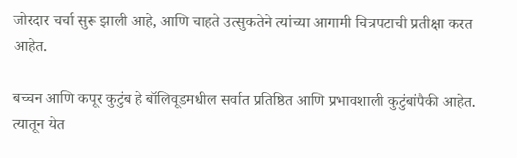जोरदार चर्चा सुरू झाली आहे, आणि चाहते उत्सुकतेने त्यांच्या आगामी चित्रपटाची प्रतीक्षा करत आहेत.

बच्चन आणि कपूर कुटुंब हे बॉलिवूडमधील सर्वात प्रतिष्ठित आणि प्रभावशाली कुटुंबांपैकी आहेत. त्यातून येत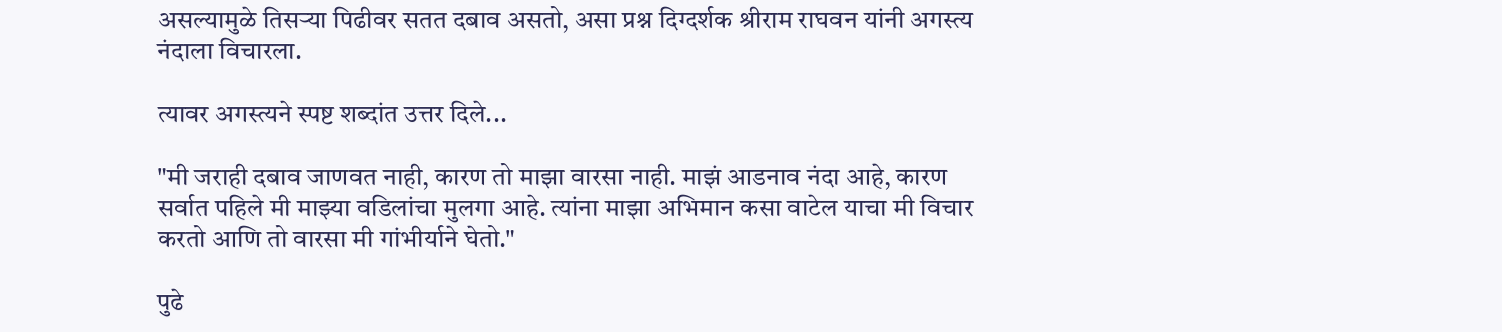असल्यामुळे तिसऱ्या पिढीवर सतत दबाव असतो, असा प्रश्न दिग्दर्शक श्रीराम राघवन यांनी अगस्त्य नंदाला विचारला.

त्यावर अगस्त्यने स्पष्ट शब्दांत उत्तर दिले...

"मी जराही दबाव जाणवत नाही, कारण तो माझा वारसा नाही. माझं आडनाव नंदा आहे, कारण सर्वात पहिले मी माझ्या वडिलांचा मुलगा आहे. त्यांना माझा अभिमान कसा वाटेल याचा मी विचार करतो आणि तो वारसा मी गांभीर्याने घेतो."

पुढे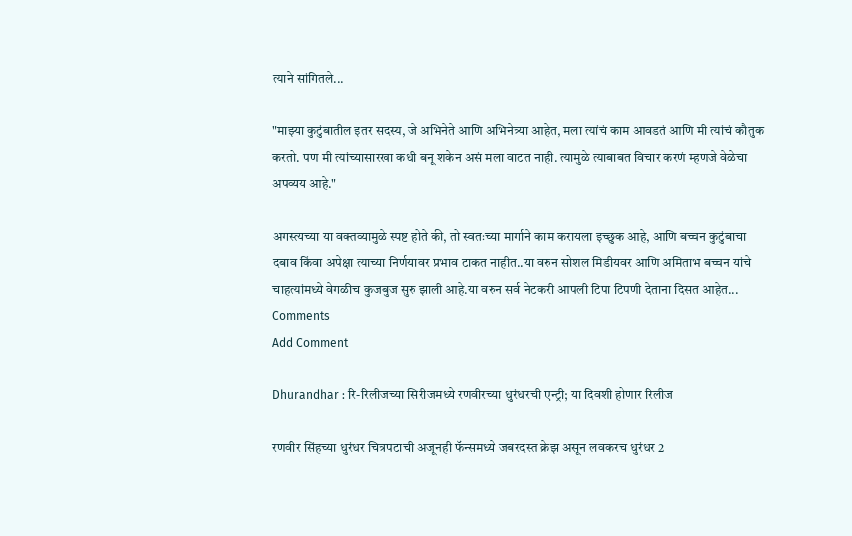त्याने सांगितले...

"माझ्या कुटुंबातील इतर सदस्य, जे अभिनेते आणि अभिनेत्र्या आहेत, मला त्यांचं काम आवडतं आणि मी त्यांचं कौतुक करतो. पण मी त्यांच्यासारखा कधी बनू शकेन असं मला वाटत नाही. त्यामुळे त्याबाबत विचार करणं म्हणजे वेळेचा अपव्यय आहे."

अगस्त्यच्या या वक्तव्यामुळे स्पष्ट होते की, तो स्वतःच्या मार्गाने काम करायला इच्छुक आहे, आणि बच्चन कुटुंबाचा दबाव किंवा अपेक्षा त्याच्या निर्णयावर प्रभाव टाकत नाहीत..या वरुन सोशल मिडीयवर आणि अमिताभ बच्चन यांचे चाहत्यांमध्ये वेगळीच कुजबुज सुरु झाली आहे.या वरुन सर्व नेटकरी आपली टिपा टिपणी देताना दिसत आहेत...
Comments
Add Comment

Dhurandhar : रि-रिलीजच्या सिरीजमध्ये रणवीरच्या धुरंधरची एन्ट्री; या दिवशी होणार रिलीज

रणवीर सिंहच्या धुरंधर चित्रपटाची अजूनही फॅन्समध्ये जबरदस्त क्रेझ असून लवकरच धुरंधर 2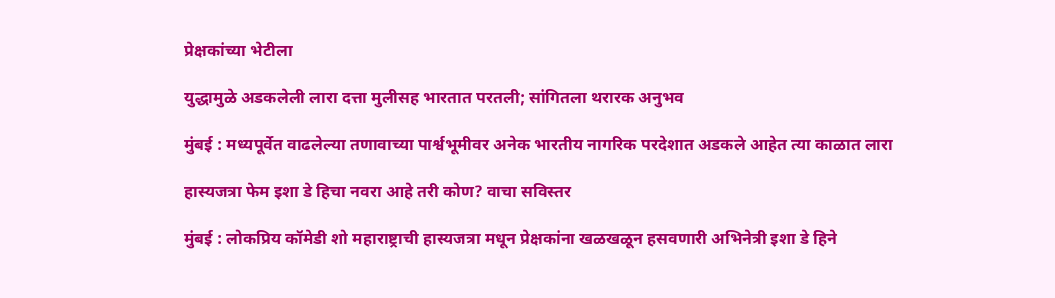प्रेक्षकांच्या भेटीला

युद्धामुळे अडकलेली लारा दत्ता मुलीसह भारतात परतली; सांगितला थरारक अनुभव

मुंबई : मध्यपूर्वेत वाढलेल्या तणावाच्या पार्श्वभूमीवर अनेक भारतीय नागरिक परदेशात अडकले आहेत त्या काळात लारा

हास्यजत्रा फेम इशा डे हिचा नवरा आहे तरी कोण? वाचा सविस्तर

मुंबई : लोकप्रिय कॉमेडी शो महाराष्ट्राची हास्यजत्रा मधून प्रेक्षकांना खळखळून हसवणारी अभिनेत्री इशा डे हिने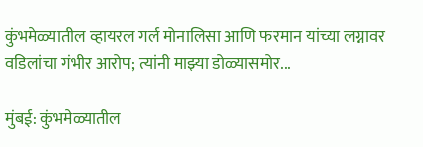कुंभमेळ्यातील व्हायरल गर्ल मोनालिसा आणि फरमान यांच्या लग्नावर वडिलांचा गंभीर आरोप; त्यांनी माझ्या डोळ्यासमोर...

मुंबई: कुंभमेळ्यातील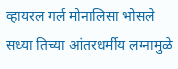व्हायरल गर्ल मोनालिसा भोसले सध्या तिच्या आंतरधर्मीय लग्नामुळे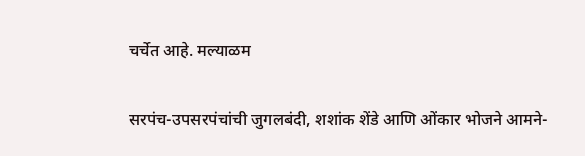चर्चेत आहे. मल्याळम

सरपंच-उपसरपंचांची जुगलबंदी, शशांक शेंडे आणि ओंकार भोजने आमने-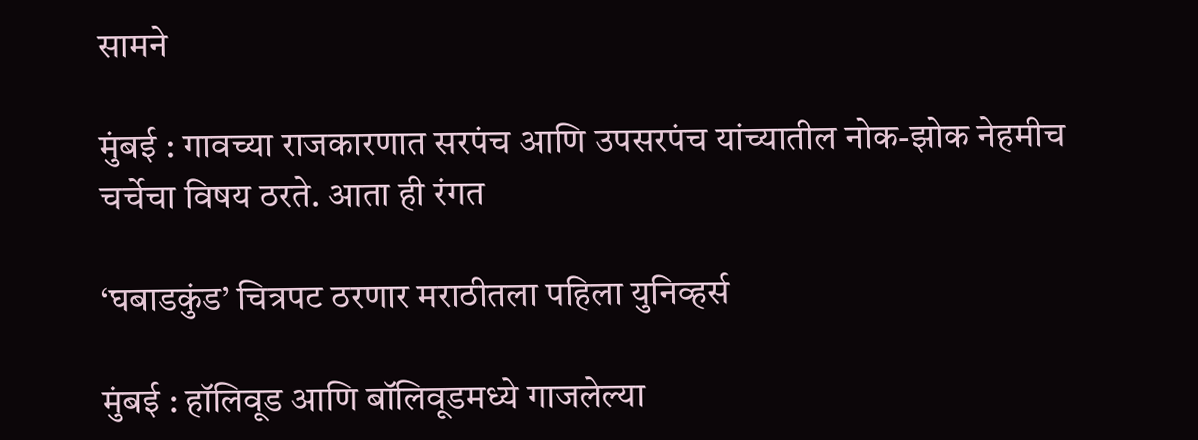सामने

मुंबई : गावच्या राजकारणात सरपंच आणि उपसरपंच यांच्यातील नोक-झोक नेहमीच चर्चेचा विषय ठरते. आता ही रंगत

‘घबाडकुंड’ चित्रपट ठरणार मराठीतला पहिला युनिव्हर्स

मुंबई : हॉलिवूड आणि बॉलिवूडमध्ये गाजलेल्या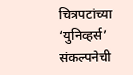चित्रपटांच्या ‘युनिव्हर्स’ संकल्पनेची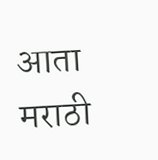आता मराठी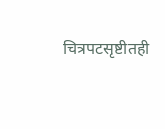चित्रपटसृष्टीतही